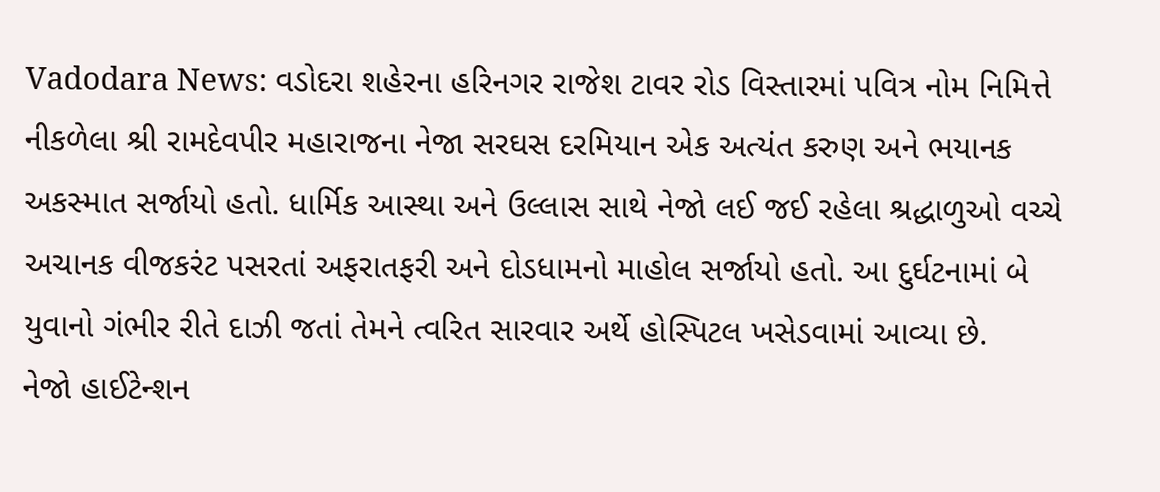Vadodara News: વડોદરા શહેરના હરિનગર રાજેશ ટાવર રોડ વિસ્તારમાં પવિત્ર નોમ નિમિત્તે નીકળેલા શ્રી રામદેવપીર મહારાજના નેજા સરઘસ દરમિયાન એક અત્યંત કરુણ અને ભયાનક અકસ્માત સર્જાયો હતો. ધાર્મિક આસ્થા અને ઉલ્લાસ સાથે નેજો લઈ જઈ રહેલા શ્રદ્ધાળુઓ વચ્ચે અચાનક વીજકરંટ પસરતાં અફરાતફરી અને દોડધામનો માહોલ સર્જાયો હતો. આ દુર્ઘટનામાં બે યુવાનો ગંભીર રીતે દાઝી જતાં તેમને ત્વરિત સારવાર અર્થે હોસ્પિટલ ખસેડવામાં આવ્યા છે.
નેજો હાઈટેન્શન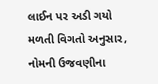લાઈન પર અડી ગયો
મળતી વિગતો અનુસાર, નોમની ઉજવણીના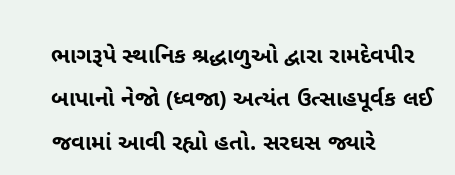ભાગરૂપે સ્થાનિક શ્રદ્ધાળુઓ દ્વારા રામદેવપીર બાપાનો નેજો (ધ્વજા) અત્યંત ઉત્સાહપૂર્વક લઈ જવામાં આવી રહ્યો હતો. સરઘસ જ્યારે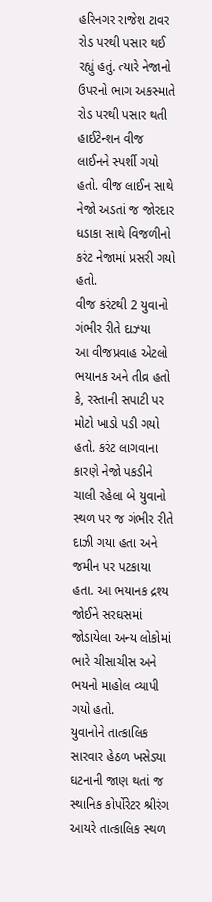હરિનગર રાજેશ ટાવર રોડ પરથી પસાર થઈ રહ્યું હતું. ત્યારે નેજાનો ઉપરનો ભાગ અકસ્માતે રોડ પરથી પસાર થતી હાઈટેન્શન વીજ લાઈનને સ્પર્શી ગયો હતો. વીજ લાઈન સાથે નેજો અડતાં જ જોરદાર ધડાકા સાથે વિજળીનો કરંટ નેજામાં પ્રસરી ગયો હતો.
વીજ કરંટથી 2 યુવાનો ગંભીર રીતે દાઝ્યા
આ વીજપ્રવાહ એટલો ભયાનક અને તીવ્ર હતો કે, રસ્તાની સપાટી પર મોટો ખાડો પડી ગયો હતો. કરંટ લાગવાના કારણે નેજો પકડીને ચાલી રહેલા બે યુવાનો સ્થળ પર જ ગંભીર રીતે દાઝી ગયા હતા અને જમીન પર પટકાયા હતા. આ ભયાનક દ્રશ્ય જોઈને સરઘસમાં જોડાયેલા અન્ય લોકોમાં ભારે ચીસાચીસ અને ભયનો માહોલ વ્યાપી ગયો હતો.
યુવાનોને તાત્કાલિક સારવાર હેઠળ ખસેડ્યા
ઘટનાની જાણ થતાં જ સ્થાનિક કોર્પોરેટર શ્રીરંગ આયરે તાત્કાલિક સ્થળ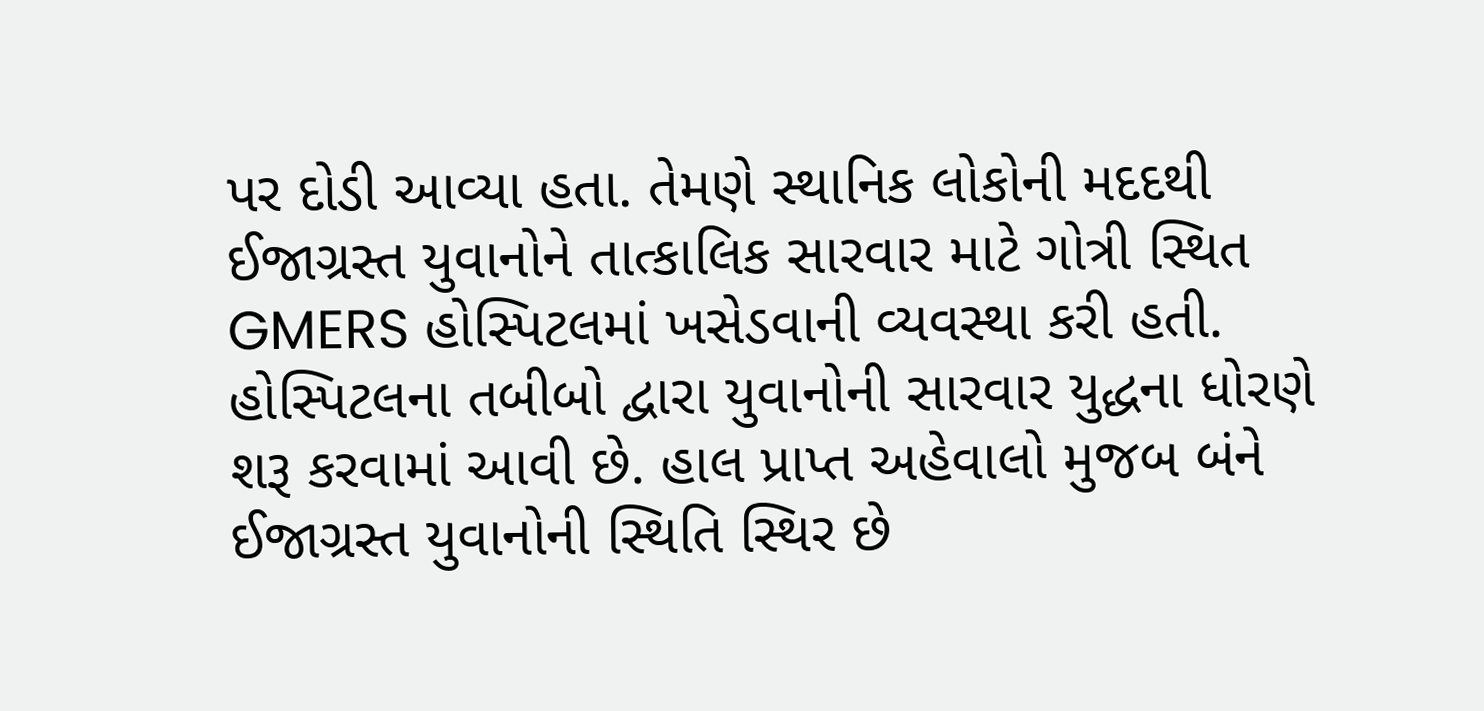પર દોડી આવ્યા હતા. તેમણે સ્થાનિક લોકોની મદદથી ઈજાગ્રસ્ત યુવાનોને તાત્કાલિક સારવાર માટે ગોત્રી સ્થિત GMERS હોસ્પિટલમાં ખસેડવાની વ્યવસ્થા કરી હતી. હોસ્પિટલના તબીબો દ્વારા યુવાનોની સારવાર યુદ્ધના ધોરણે શરૂ કરવામાં આવી છે. હાલ પ્રાપ્ત અહેવાલો મુજબ બંને ઈજાગ્રસ્ત યુવાનોની સ્થિતિ સ્થિર છે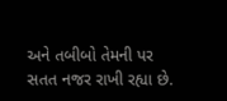અને તબીબો તેમની પર સતત નજર રાખી રહ્યા છે.